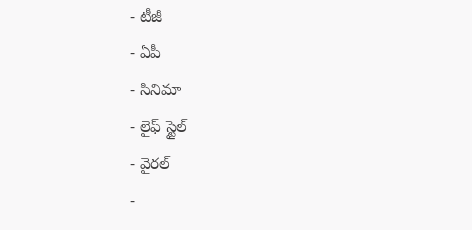- టీజీ
- ఏపీ
- సినిమా
- లైఫ్ స్టైల్
- వైరల్
-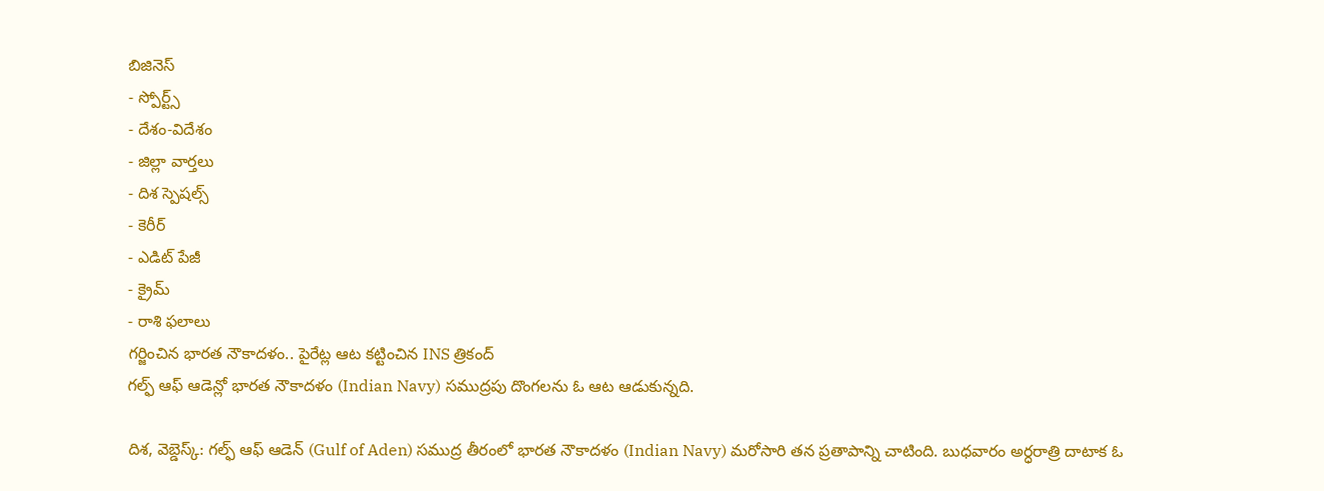బిజినెస్
- స్పోర్ట్స్
- దేశం-విదేశం
- జిల్లా వార్తలు
- దిశ స్పెషల్స్
- కెరీర్
- ఎడిట్ పేజీ
- క్రైమ్
- రాశి ఫలాలు
గర్జించిన భారత నౌకాదళం.. పైరేట్ల ఆట కట్టించిన INS త్రికంద్
గల్ఫ్ ఆఫ్ ఆడెన్లో భారత నౌకాదళం (Indian Navy) సముద్రపు దొంగలను ఓ ఆట ఆడుకున్నది.

దిశ, వెబ్డెస్క్: గల్ఫ్ ఆఫ్ ఆడెన్ (Gulf of Aden) సముద్ర తీరంలో భారత నౌకాదళం (Indian Navy) మరోసారి తన ప్రతాపాన్ని చాటింది. బుధవారం అర్ధరాత్రి దాటాక ఓ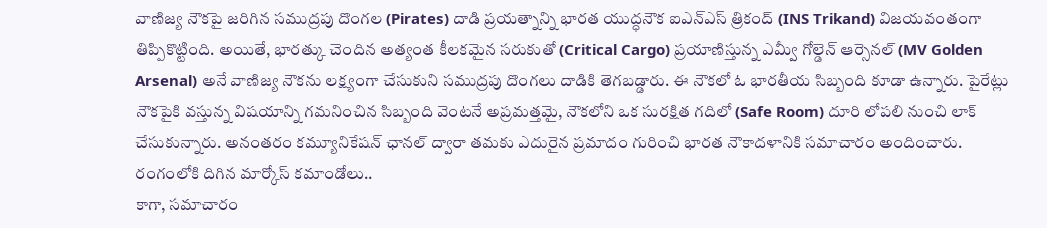వాణిజ్య నౌకపై జరిగిన సముద్రపు దొంగల (Pirates) దాడి ప్రయత్నాన్ని భారత యుద్ధనౌక ఐఎన్ఎస్ త్రికంద్ (INS Trikand) విజయవంతంగా తిప్పికొట్టింది. అయితే, భారత్కు చెందిన అత్యంత కీలకమైన సరుకుతో (Critical Cargo) ప్రయాణిస్తున్న ఎమ్వీ గోల్డెన్ ఆర్సెనల్ (MV Golden Arsenal) అనే వాణిజ్య నౌకను లక్ష్యంగా చేసుకుని సముద్రపు దొంగలు దాడికి తెగబడ్డారు. ఈ నౌకలో ఓ భారతీయ సిబ్బంది కూడా ఉన్నారు. పైరేట్లు నౌకపైకి వస్తున్న విషయాన్ని గమనించిన సిబ్బంది వెంటనే అప్రమత్తమై, నౌకలోని ఒక సురక్షిత గదిలో (Safe Room) దూరి లోపలి నుంచి లాక్ చేసుకున్నారు. అనంతరం కమ్యూనికేషన్ ఛానల్ ద్వారా తమకు ఎదురైన ప్రమాదం గురించి భారత నౌకాదళానికి సమాచారం అందించారు.
రంగంలోకి దిగిన మార్కోస్ కమాండోలు..
కాగా, సమాచారం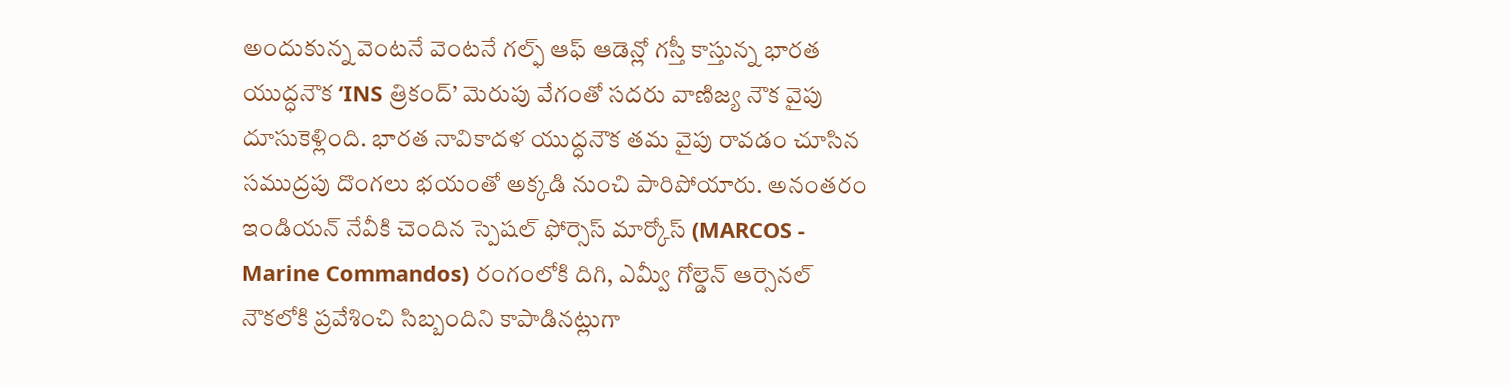అందుకున్న వెంటనే వెంటనే గల్ఫ్ ఆఫ్ ఆడెన్లో గస్తీ కాస్తున్న భారత యుద్ధనౌక ‘INS త్రికంద్’ మెరుపు వేగంతో సదరు వాణిజ్య నౌక వైపు దూసుకెళ్లింది. భారత నావికాదళ యుద్ధనౌక తమ వైపు రావడం చూసిన సముద్రపు దొంగలు భయంతో అక్కడి నుంచి పారిపోయారు. అనంతరం ఇండియన్ నేవీకి చెందిన స్పెషల్ ఫోర్సెస్ మార్కోస్ (MARCOS - Marine Commandos) రంగంలోకి దిగి, ఎమ్వీ గోల్డెన్ ఆర్సెనల్ నౌకలోకి ప్రవేశించి సిబ్బందిని కాపాడినట్లుగా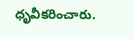ధృవీకరించారు.